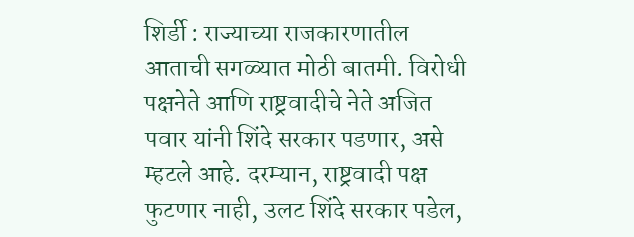शिर्डी : राज्याच्या राजकारणातील आताची सगळ्यात मोठी बातमी. विरोधी पक्षनेते आणि राष्ट्रवादीचे नेते अजित पवार यांनी शिंदे सरकार पडणार, असे म्हटले आहे. दरम्यान, राष्ट्रवादी पक्ष फुटणार नाही, उलट शिंदे सरकार पडेल,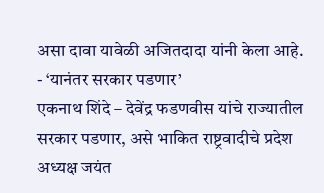असा दावा यावेळी अजितदादा यांनी केला आहे.
- ‘यानंतर सरकार पडणार’
एकनाथ शिंदे – देवेंद्र फडणवीस यांचे राज्यातील सरकार पडणार, असे भाकित राष्ट्रवादीचे प्रदेश अध्यक्ष जयंत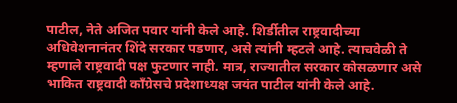पाटील, नेते अजित पवार यांनी केले आहे. शिर्डीतील राष्ट्रवादीच्या अधिवेशनानंतर शिंदे सरकार पडणार, असे त्यांनी म्हटले आहे. त्याचवेळी ते म्हणाले राष्ट्रवादी पक्ष फुटणार नाही. मात्र, राज्यातील सरकार कोसळणार असे भाकित राष्ट्रवादी काँग्रेसचे प्रदेशाध्यक्ष जयंत पाटील यांनी केले आहे.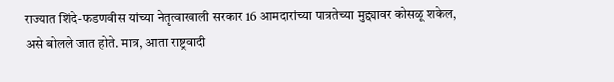राज्यात शिंदे-फडणवीस यांच्या नेतृत्वाखाली सरकार 16 आमदारांच्या पात्रतेच्या मुद्द्यावर कोसळू शकेल, असे बोलले जात होते. मात्र, आता राष्ट्रवादी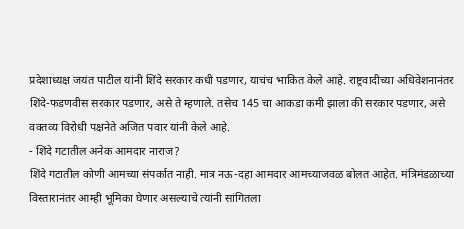प्रदेशाध्यक्ष जयंत पाटील यांनी शिंदे सरकार कधी पडणार, याचंच भाकित केले आहे. राष्ट्रवादीच्या अधिवेशनानंतर शिंदे-फडणवीस सरकार पडणार, असे ते म्हणाले. तसेच 145 चा आकडा कमी झाला की सरकार पडणार, असे वक्तव्य विरोधी पक्षनेते अजित पवार यांनी केले आहे.
- शिंदे गटातील अनेक आमदार नाराज?
शिंदे गटातील कोणी आमच्या संपर्कात नाही. मात्र नऊ-दहा आमदार आमच्याजवळ बोलत आहेत. मंत्रिमंडळाच्या विस्तारानंतर आम्ही भूमिका घेणार असल्याचे त्यांनी सांगितला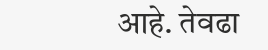आहे. तेवढा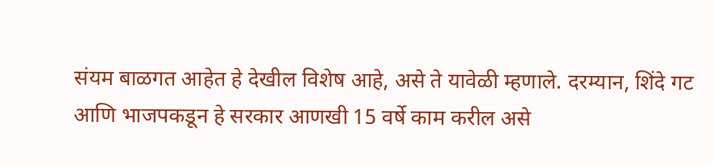संयम बाळगत आहेत हे देखील विशेष आहे, असे ते यावेळी म्हणाले. दरम्यान, शिंदे गट आणि भाजपकडून हे सरकार आणखी 15 वर्षे काम करील असे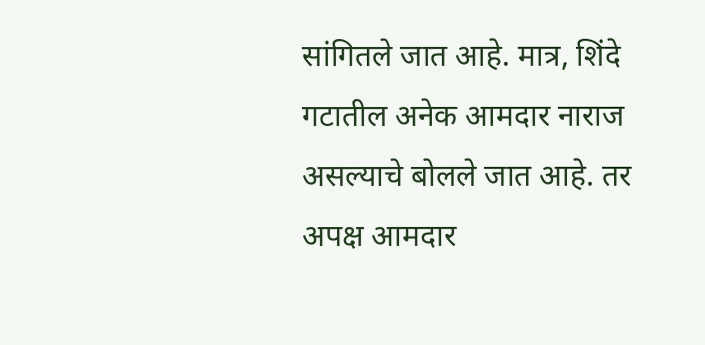सांगितले जात आहे. मात्र, शिंदे गटातील अनेक आमदार नाराज असल्याचे बोलले जात आहे. तर अपक्ष आमदार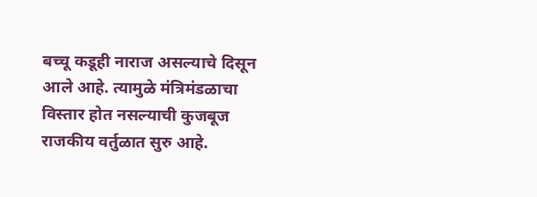बच्चू कडूही नाराज असल्याचे दिसून आले आहे. त्यामुळे मंत्रिमंडळाचा विस्तार होत नसल्याची कुजबूज राजकीय वर्तुळात सुरु आहे.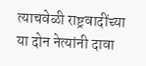त्याचवेळी राष्ट्रवादींच्या या दोन नेत्यांनी दावा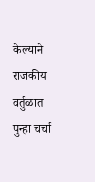केल्याने राजकीय वर्तुळात पुन्हा चर्चा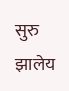सुरु झालेय